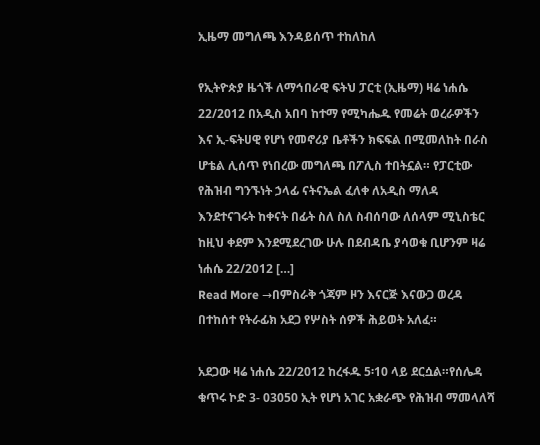ኢዜማ መግለጫ እንዳይሰጥ ተከለከለ

የኢትዮጵያ ዜጎች ለማኅበራዊ ፍትህ ፓርቲ (ኢዜማ) ዛሬ ነሐሴ 22/2012 በአዲስ አበባ ከተማ የሚካሔዱ የመሬት ወረራዎችን እና ኢ-ፍትሀዊ የሆነ የመኖሪያ ቤቶችን ክፍፍል በሚመለከት በራስ ሆቴል ሊሰጥ የነበረው መግለጫ በፖሊስ ተበትኗል። የፓርቲው የሕዝብ ግንኙነት ኃላፊ ናትናኤል ፈለቀ ለአዲስ ማለዳ እንደተናገሩት ከቀናት በፊት ስለ ስለ ስብሰባው ለሰላም ሚኒስቴር ከዚህ ቀደም እንደሚደረገው ሁሉ በደብዳቤ ያሳወቁ ቢሆንም ዛሬ ነሐሴ 22/2012 […]
Read More →በምስራቅ ጎጃም ዞን እናርጅ እናውጋ ወረዳ በተከሰተ የትራፊክ አደጋ የሦስት ሰዎች ሕይወት አለፈ።

አደጋው ዛሬ ነሐሴ 22/2012 ከረፋዱ 5፡10 ላይ ደርሷል።የሰሌዳ ቁጥሩ ኮድ 3- 03050 ኢት የሆነ አገር አቋራጭ የሕዝብ ማመላለሻ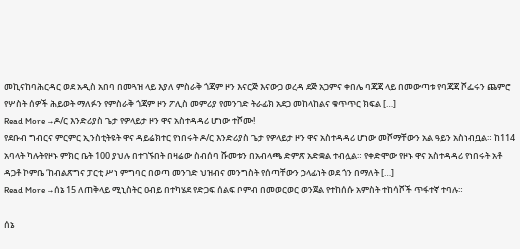መኪናከባሕርዳር ወደ አዲስ አበባ በመጓዝ ላይ እያለ ምስራቅ ጎጃም ዞን እናርጅ እናውጋ ወረዳ ደጅ አጋምና ቀበሌ ባጃጃ ላይ በመውጣቱ የባጃጃ ሾፌሩን ጨምሮ የሦስት ሰዎች ሕይወት ማለፉን የምስራቅ ጎጃም ዞን ፖሊስ መምሪያ የመንገድ ትራፊክ አደጋ መከላከልና ቁጥጥር ክፍል […]
Read More →ዶ/ር እንድሪያስ ጌታ የዎላይታ ዞን ዋና አስተዳዳሪ ሆነው ተሾሙ!
የደቡብ ግብርና ምርምር ኢንስቲትዩት ዋና ዳይሬክተር የነበሩት ዶ/ር እንድሪያስ ጌታ የዎላይታ ዞን ዋና አስተዳዳሪ ሆነው መሾማቸውን አል ዓይን አስነብቧል። ከ114 አባላት ካሉትየዞኑ ምክር ቤት 100 ያህሉ በተገኙበት በዛሬው ስብሰባ ሹመቱን በአብላጫ ድምጽ አድቋል ተብሏል። የቀድሞው የዞኑ ዋና አስተዳዳሪ የነበሩት አቶ ዳጋቶ ኮምቤ ‘ከብልጽግና ፓርቲ ሥነ ምግባር በወጣ መንገድ ህዝብና መንግስት የሰጣቸውን ኃላፊነት ወደ ጎን በማለት […]
Read More →ሰኔ 15 ለጠቅላይ ሚኒስትር ዐብይ በተካሄደ የድጋፍ ሰልፍ ቦምብ በመወርወር ወንጀል የተከሰሱ አምስት ተከሳሾች ጥፋተኛ ተባሉ።

ሰኔ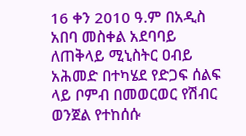16 ቀን 2010 ዓ.ም በአዲስ አበባ መስቀል አደባባይ ለጠቅላይ ሚኒስትር ዐብይ አሕመድ በተካሄደ የድጋፍ ሰልፍ ላይ ቦምብ በመወርወር የሽብር ወንጀል የተከሰሱ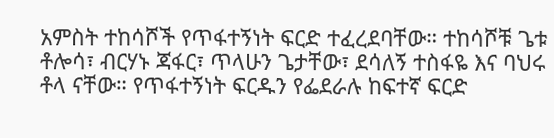አምስት ተከሳሾች የጥፋተኝነት ፍርድ ተፈረደባቸው። ተከሳሾቹ ጌቱ ቶሎሳ፣ ብርሃኑ ጃፋር፣ ጥላሁን ጌታቸው፣ ደሳለኝ ተስፋዬ እና ባህሩ ቶላ ናቸው። የጥፋተኝነት ፍርዱን የፌደራሉ ከፍተኛ ፍርድ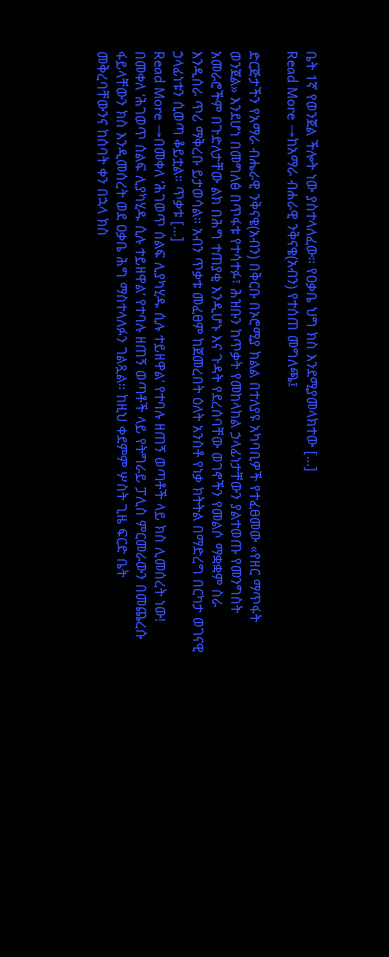ቤት 1ኛ የወንጀል ችሎት ነው ያስተላለፈው። የዐቃቤ ህግ ክስ እንደሚያመላክተው […]
Read More →ከአማራ ብሐራዊ ንቅናቄ(አብን) የተሰጠ መግለጫ፤

ድርጅታችን የአማራ ብሔራዊ ንቅናቄ(አብን) በቅርቡ በኦሮሚያ ክልል በተለያዩ አካባቢዎች የተፈፀመው «የዘር ማጥፋት ወንጀል» እንደሆነ በመግለፅ በጥፋቱ የተሳተፉ፣ ሕዝቡን ከጥቃት የመከላከል ኃላፊነታቸውን ያልተወጡ የመንግስት አመራሮችም በጉድለታቸው ልክ በሕግ ተጠያቂ እንዲሆኑ እና ጉዳት የደረሰባቸው ወገኖችን የመልሶ ማቋቋም ስራ እንዲሰራ ጥሪ ማቅረቡ ይታወሳል። አብን ጥቃቱ መፈፀም ከጀመረበት ዕለት አንስቶ የነቃ ክትትል በማድረግ በርካታ ወገናዊ ኃላፊነቱን ሲወጣ ቆይቷል። ጥቃቱ […]
Read More →በመቀለ ‘ሕገወጥ ሰልፍ ሊያካሂዱ ሲሉ ተይዘዋል’ የተባሉ ዘጠኝ ወጣቶች ላይ ክስ ሊመሰረት ነው!
በመቀለ ‘ሕገወጥ ሰልፍ ሊያካሂዱ ሲሉ ተይዘዋል’ የተባሉ ዘጠኝ ወጣቶች ላይ የትግራይ ፓሊስ ምርመራውን በመጨረሱ ፋይላቸውን ክስ እንዲመሰረት ወደ ዐቃቤ ሕግ ማስተላለፉን ገልጿል። ከዚህ ቀደምም ሦስት ጊዜ ፍርድ ቤት መቅረባቸውንና ከሰባት ቀን በኋላ ክስ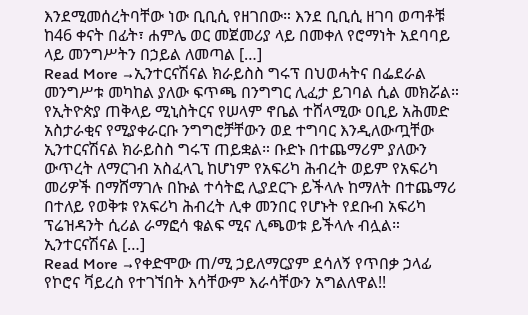እንደሚመሰረትባቸው ነው ቢቢሲ የዘገበው። እንደ ቢቢሲ ዘገባ ወጣቶቹ ከ46 ቀናት በፊት፣ ሐምሌ ወር መጀመሪያ ላይ በመቀለ የሮማነት አደባባይ ላይ መንግሥትን በኃይል ለመጣል […]
Read More →ኢንተርናሽናል ክራይስስ ግሩፕ በህወሓትና በፌደራል መንግሥቱ መካከል ያለው ፍጥጫ በንግግር ሊፈታ ይገባል ሲል መክሯል።
የኢትዮጵያ ጠቅላይ ሚኒስትርና የሠላም ኖቤል ተሸላሚው ዐቢይ አሕመድ አስታራቂና የሚያቀራርቡ ንግግሮቻቸውን ወደ ተግባር እንዲለውጧቸው ኢንተርናሽናል ክራይስስ ግሩፕ ጠይቋል። ቡድኑ በተጨማሪም ያለውን ውጥረት ለማርገብ አስፈላጊ ከሆነም የአፍሪካ ሕብረት ወይም የአፍሪካ መሪዎች በማሸማገሉ በኩል ተሳትፎ ሊያደርጉ ይችላሉ ከማለት በተጨማሪ በተለይ የወቅቱ የአፍሪካ ሕብረት ሊቀ መንበር የሆኑት የደቡብ አፍሪካ ፕሬዝዳንት ሲሪል ራማፎሳ ቁልፍ ሚና ሊጫወቱ ይችላሉ ብሏል። ኢንተርናሽናል […]
Read More →የቀድሞው ጠ/ሚ ኃይለማርያም ደሳለኝ የጥበቃ ኃላፊ የኮሮና ቫይረስ የተገኘበት እሳቸውም እራሳቸውን አግልለዋል!!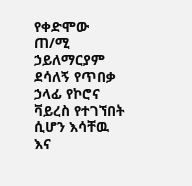የቀድሞው ጠ/ሚ ኃይለማርያም ደሳለኝ የጥበቃ ኃላፊ የኮሮና ቫይረስ የተገኘበት ሲሆን እሳቸዉ እና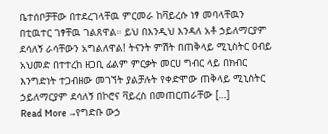ቤተሰቦቻቸው በተደረገላቸዉ ምርመራ ከቫይረሱ ነፃ መባላቸዉን በቲዉተር ገፃቸዉ ገልጸዋል። ይህ በእንዲህ እንዳለ አቶ ኃይለማርያም ደሳለኝ ራሳቸውን አግልለዋል! ትናንት ምሽት በጠቅላይ ሚኒስትር ዐብይ አህመድ በተተረከ ዘጋቢ ፊልም ምርቃት መርሀ ግብር ላይ በክብር እንግድነት ተጋብዘው መገኘት ያልቻሉት የቀድሞው ጠቅላይ ሚኒስትር ኃይለማርያም ደሳለኝ በኮሮና ቫይረስ በመጠርጠራቸው […]
Read More →የግድቡ ውኃ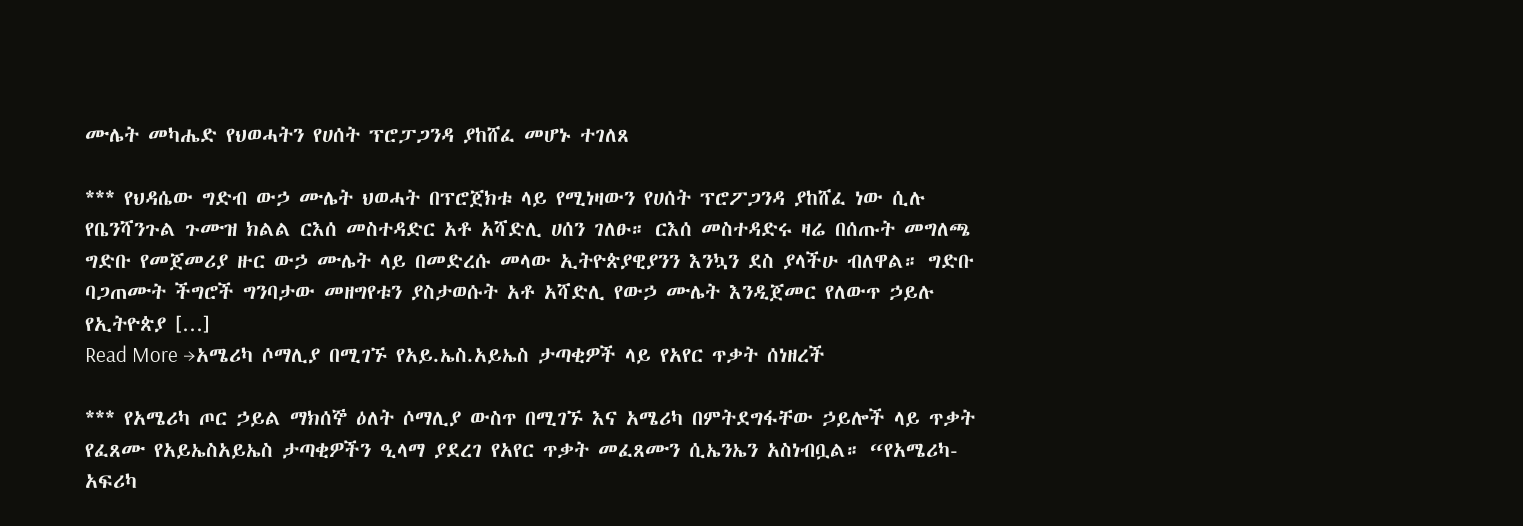ሙሌት መካሔድ የህወሓትን የሀሰት ፕሮፓጋንዳ ያከሸፈ መሆኑ ተገለጸ

*** የህዳሴው ግድብ ውኃ ሙሌት ህወሓት በፕሮጀክቱ ላይ የሚነዛውን የሀሰት ፕሮፖጋንዳ ያከሸፈ ነው ሲሉ የቤንሻንጉል ጉሙዝ ክልል ርእሰ መስተዳድር አቶ አሻድሊ ሀሰን ገለፁ። ርእሰ መስተዳድሩ ዛሬ በሰጡት መግለጫ ግድቡ የመጀመሪያ ዙር ውኃ ሙሌት ላይ በመድረሱ መላው ኢትዮጵያዊያንን እንኳን ደስ ያላችሁ ብለዋል። ግድቡ ባጋጠሙት ችግሮች ግንባታው መዘግየቱን ያስታወሱት አቶ አሻድሊ የውኃ ሙሌት እንዲጀመር የለውጥ ኃይሉ የኢትዮጵያ […]
Read More →አሜሪካ ሶማሊያ በሚገኙ የአይ.ኤስ.አይኤስ ታጣቂዎች ላይ የአየር ጥቃት ሰነዘረች

*** የአሜሪካ ጦር ኃይል ማክሰኞ ዕለት ሶማሊያ ውስጥ በሚገኙ እና አሜሪካ በምትደግፋቸው ኃይሎች ላይ ጥቃት የፈጸሙ የአይኤስአይኤስ ታጣቂዎችን ዒላማ ያደረገ የአየር ጥቃት መፈጸሙን ሲኤንኤን አስነብቧል። “የአሜሪካ-አፍሪካ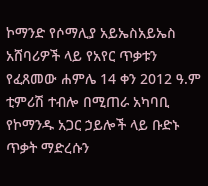ኮማንድ የሶማሊያ አይኤስአይኤስ አሸባሪዎች ላይ የአየር ጥቃቱን የፈጸመው ሐምሌ 14 ቀን 2012 ዓ.ም ቲምሪሽ ተብሎ በሚጠራ አካባቢ የኮማንዱ አጋር ኃይሎች ላይ ቡድኑ ጥቃት ማድረሱን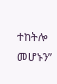ተከትሎ መሆኑን”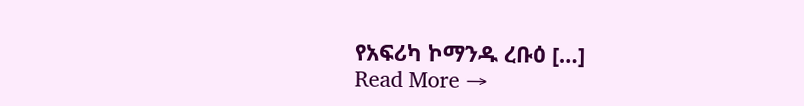የአፍሪካ ኮማንዱ ረቡዕ […]
Read More →